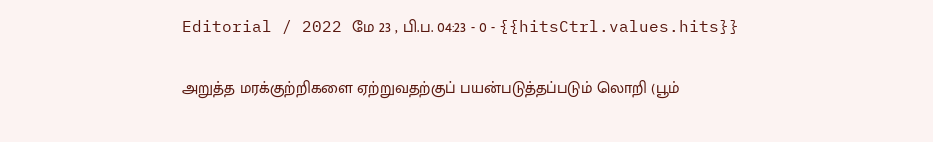Editorial / 2022 மே 23 , பி.ப. 04:23 - 0 - {{hitsCtrl.values.hits}}

அறுத்த மரக்குற்றிகளை ஏற்றுவதற்குப் பயன்படுத்தப்படும் லொறி (பூம்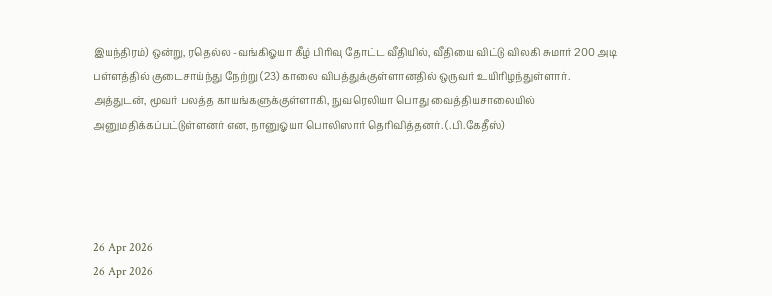இயந்திரம்) ஒன்று, ரதெல்ல -வங்கிஓயா கீழ் பிரிவு தோட்ட வீதியில், வீதியை விட்டு விலகி சுமார் 200 அடி பள்ளத்தில் குடைசாய்ந்து நேற்று (23) காலை விபத்துக்குள்ளானதில் ஒருவர் உயிரிழந்துள்ளார்.
அத்துடன், மூவர் பலத்த காயங்களுக்குள்ளாகி, நுவரெலியா பொது வைத்தியசாலையில் அனுமதிக்கப்பட்டுள்ளனர் என, நானுஓயா பொலிஸார் தெரிவித்தனர். (.பி.கேதீஸ்)




26 Apr 2026
26 Apr 2026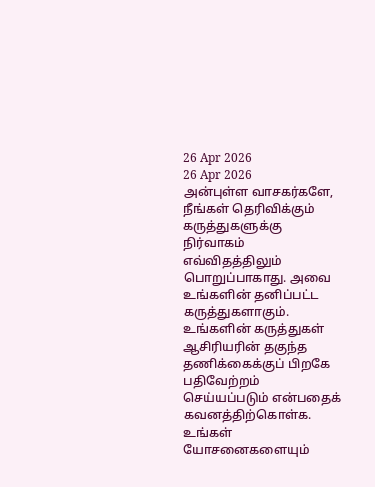26 Apr 2026
26 Apr 2026
அன்புள்ள வாசகர்களே,
நீங்கள் தெரிவிக்கும் கருத்துகளுக்கு நிர்வாகம் எவ்விதத்திலும் பொறுப்பாகாது. அவை உங்களின் தனிப்பட்ட கருத்துகளாகும். உங்களின் கருத்துகள் ஆசிரியரின் தகுந்த தணிக்கைக்குப் பிறகே பதிவேற்றம் செய்யப்படும் என்பதைக் கவனத்திற்கொள்க. உங்கள் யோசனைகளையும்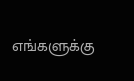எங்களுக்கு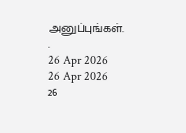அனுப்புங்கள். .
26 Apr 2026
26 Apr 2026
26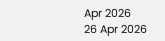Apr 2026
26 Apr 2026